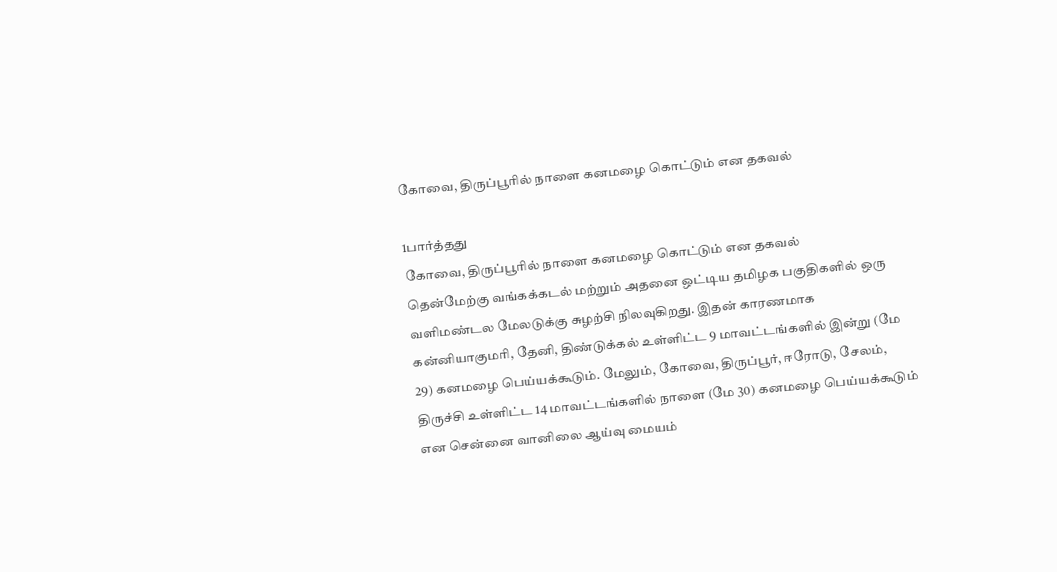கோவை, திருப்பூரில் நாளை கனமழை கொட்டும் என தகவல்

1பார்த்தது
கோவை, திருப்பூரில் நாளை கனமழை கொட்டும் என தகவல்
தென்மேற்கு வங்கக்கடல் மற்றும் அதனை ஒட்டிய தமிழக பகுதிகளில் ஒரு வளிமண்டல மேலடுக்கு சுழற்சி நிலவுகிறது. இதன் காரணமாக கன்னியாகுமரி, தேனி, திண்டுக்கல் உள்ளிட்ட 9 மாவட்டங்களில் இன்று (மே 29) கனமழை பெய்யக்கூடும். மேலும், கோவை, திருப்பூர், ஈரோடு, சேலம், திருச்சி உள்ளிட்ட 14 மாவட்டங்களில் நாளை (மே 30) கனமழை பெய்யக்கூடும் என சென்னை வானிலை ஆய்வு மையம்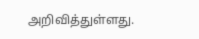அறிவித்துள்ளது.